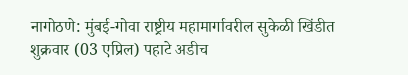नागोठणे: मुंबई-गोवा राष्ट्रीय महामार्गावरील सुकेळी खिंडीत शुक्रवार (03 एप्रिल) पहाटे अडीच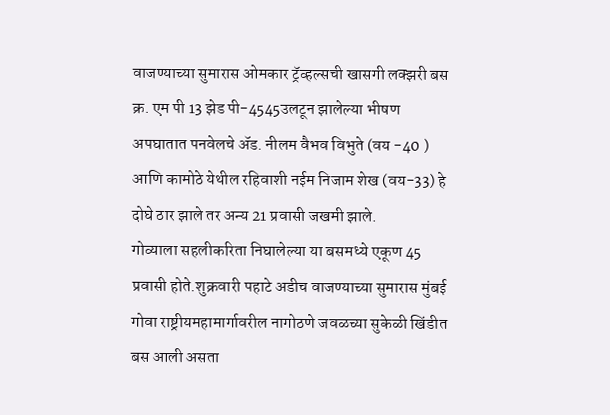वाजण्याच्या सुमारास ओमकार ट्रॅव्हल्सची खासगी लक्झरी बस क्र. एम पी 13 झेड पी-4545उलटून झालेल्या भीषण अपघातात पनवेलचे ॲड. नीलम वैभव विभुते (वय -40 ) आणि कामोठे येथील रहिवाशी नईम निजाम शेख (वय-33) हे दोघे ठार झाले तर अन्य 21 प्रवासी जखमी झाले.
गोव्याला सहलीकरिता निघालेल्या या बसमध्ये एकूण 45 प्रवासी होते.शुक्रवारी पहाटे अडीच वाजण्याच्या सुमारास मुंबई गोवा राष्ट्रीयमहामार्गावरील नागोठणे जवळच्या सुकेळी खिंडीत बस आली असता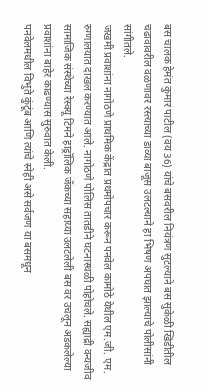बस चालक हेमंत कुमार पाटील (वय 36) यांचे बसवरील नियंत्रण सुटल्याने बस सुकेळी खिंडीतील चढावावरील वळणावर रस्त्याच्या डाव्या बाजूस उलटल्याने हा भिषण अपघात झाल्याचे पोलीसांनी सांगीतले.
जखमी प्रवाशांना नागोठणे प्राथमिक केंद्रात प्रथमोपचार करून पनवेल कामोठे येथील एम.जी. एम. रुग्णालयात दाखल करण्यात आले. नागोठणे पोलिस तातडीने घटनास्थळी पोहोचले. सह्याद्री वन्यजीव सामाजिक संस्थेच्या रेस्क्यू टिमने हाड्रॉलिक जॅकच्या सहाय्या उलटलेली बस वर उचलून अडकलेल्या प्रवाशांना बाहेर काढण्यास सुरुवात केली.
पनवेलमधील विभुते कुंटूंब आणि त्यांचे स्नेही असे सर्वजण या बसमधून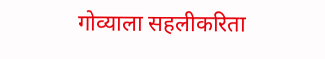गोव्याला सहलीकरिता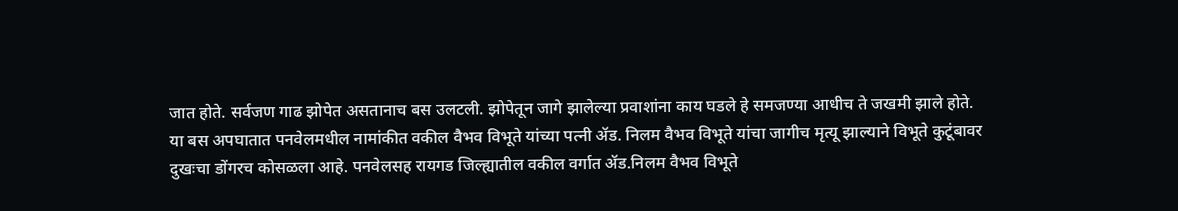जात होते. सर्वजण गाढ झोपेत असतानाच बस उलटली. झोपेतून जागे झालेल्या प्रवाशांना काय घडले हे समजण्या आधीच ते जखमी झाले होते.
या बस अपघातात पनवेलमधील नामांकीत वकील वैभव विभूते यांच्या पत्नी ॲड. निलम वैभव विभूते यांचा जागीच मृत्यू झाल्याने विभूते कुटूंबावर दुखःचा डोंगरच कोसळला आहे. पनवेलसह रायगड जिल्ह्यातील वकील वर्गात ॲड.निलम वैभव विभूते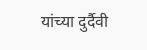यांच्या दुर्दैवी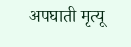अपघाती मृत्यू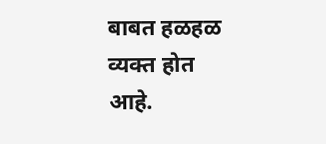बाबत हळहळ व्यक्त होत आहे.